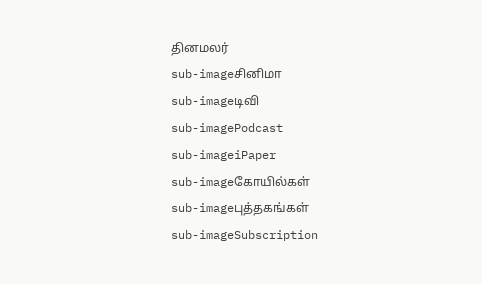தினமலர்
sub-imageசினிமா
sub-imageடிவி
sub-imagePodcast
sub-imageiPaper
sub-imageகோயில்கள்
sub-imageபுத்தகங்கள்
sub-imageSubscription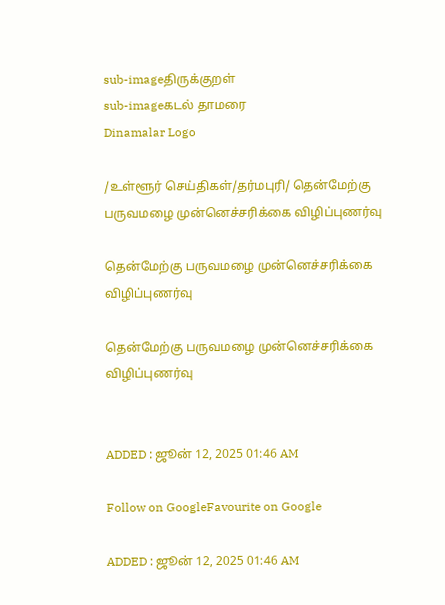sub-imageதிருக்குறள்
sub-imageகடல் தாமரை
Dinamalar Logo

/உள்ளூர் செய்திகள்/தர்மபுரி/ தென்மேற்கு பருவமழை முன்னெச்சரிக்கை விழிப்புணர்வு

தென்மேற்கு பருவமழை முன்னெச்சரிக்கை விழிப்புணர்வு

தென்மேற்கு பருவமழை முன்னெச்சரிக்கை விழிப்புணர்வு


ADDED : ஜூன் 12, 2025 01:46 AM

Follow on GoogleFavourite on Google

ADDED : ஜூன் 12, 2025 01:46 AM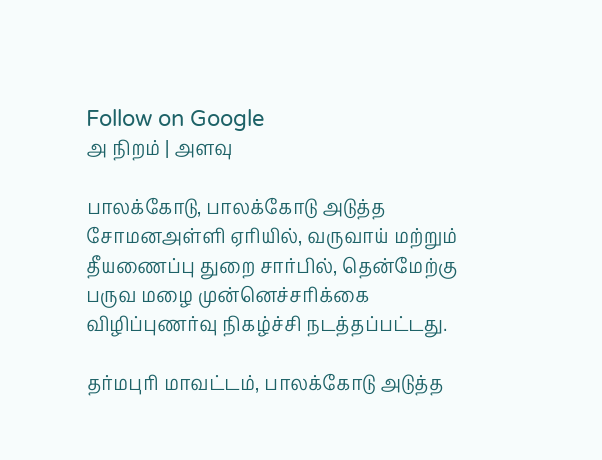Follow on Google
அ நிறம் | அளவு

பாலக்கோடு, பாலக்கோடு அடுத்த சோமனஅள்ளி ஏரியில், வருவாய் மற்றும் தீயணைப்பு துறை சார்பில், தென்மேற்கு பருவ மழை முன்னெச்சரிக்கை விழிப்புணர்வு நிகழ்ச்சி நடத்தப்பட்டது.

தர்மபுரி மாவட்டம், பாலக்கோடு அடுத்த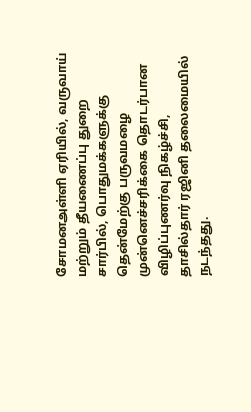சோமனஅள்ளி ஏரியில், வருவாய் மற்றும் தீயணைப்பு துறை சார்பில், பொதுமக்களுக்கு தென்மேற்கு பருவமழை முன்னெச்சரிக்கை தொடர்பான விழிப்புணர்வு நிகழ்ச்சி, தாசில்தார் ரஜினி தலைமையில் நடந்தது.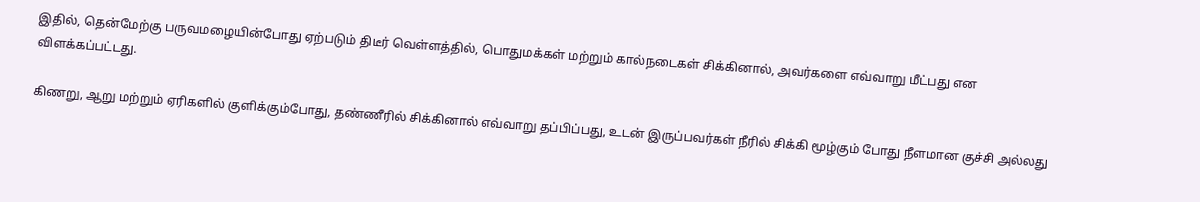இதில், தென்மேற்கு பருவமழையின்போது ஏற்படும் திடீர் வெள்ளத்தில், பொதுமக்கள் மற்றும் கால்நடைகள் சிக்கினால், அவர்களை எவ்வாறு மீட்பது என விளக்கப்பட்டது.

கிணறு, ஆறு மற்றும் ஏரிகளில் குளிக்கும்போது, தண்ணீரில் சிக்கினால் எவ்வாறு தப்பிப்பது, உடன் இருப்பவர்கள் நீரில் சிக்கி மூழ்கும் போது நீளமான குச்சி அல்லது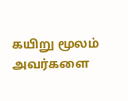கயிறு மூலம் அவர்களை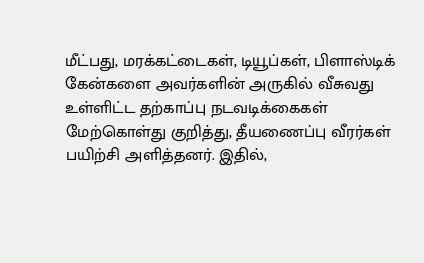மீட்பது, மரக்கட்டைகள், டியூப்கள், பிளாஸ்டிக் கேன்களை அவர்களின் அருகில் வீசுவது உள்ளிட்ட தற்காப்பு நடவடிக்கைகள் மேற்கொள்து குறித்து, தீயணைப்பு வீரர்கள் பயிற்சி அளித்தனர். இதில்,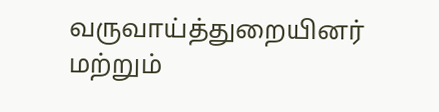வருவாய்த்துறையினர் மற்றும்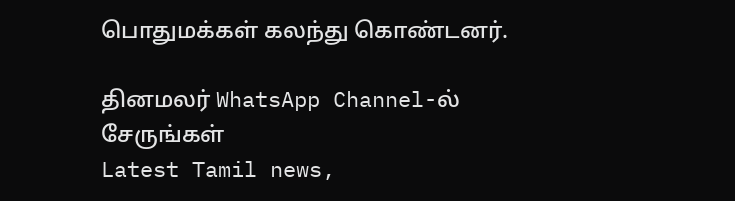பொதுமக்கள் கலந்து கொண்டனர்.

தினமலர் WhatsApp Channel-ல் சேருங்கள்
Latest Tamil news,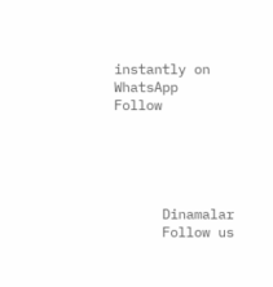instantly on WhatsApp
Follow





      Dinamalar
      Follow us